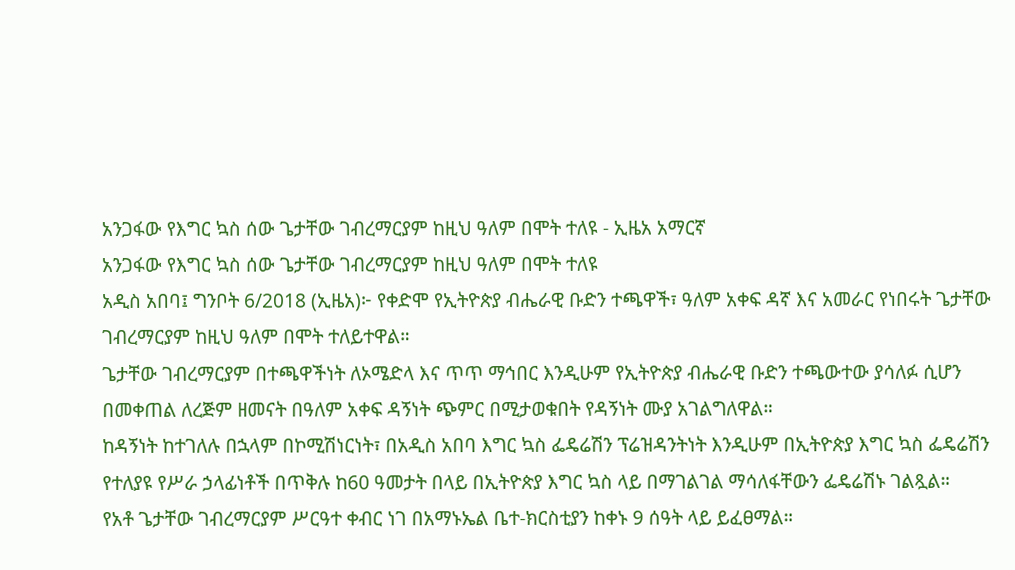አንጋፋው የእግር ኳስ ሰው ጌታቸው ገብረማርያም ከዚህ ዓለም በሞት ተለዩ - ኢዜአ አማርኛ
አንጋፋው የእግር ኳስ ሰው ጌታቸው ገብረማርያም ከዚህ ዓለም በሞት ተለዩ
አዲስ አበባ፤ ግንቦት 6/2018 (ኢዜአ)፦ የቀድሞ የኢትዮጵያ ብሔራዊ ቡድን ተጫዋች፣ ዓለም አቀፍ ዳኛ እና አመራር የነበሩት ጌታቸው ገብረማርያም ከዚህ ዓለም በሞት ተለይተዋል።
ጌታቸው ገብረማርያም በተጫዋችነት ለኦሜድላ እና ጥጥ ማኅበር እንዲሁም የኢትዮጵያ ብሔራዊ ቡድን ተጫውተው ያሳለፉ ሲሆን በመቀጠል ለረጅም ዘመናት በዓለም አቀፍ ዳኝነት ጭምር በሚታወቁበት የዳኝነት ሙያ አገልግለዋል።
ከዳኝነት ከተገለሉ በኋላም በኮሚሽነርነት፣ በአዲስ አበባ እግር ኳስ ፌዴሬሽን ፕሬዝዳንትነት እንዲሁም በኢትዮጵያ እግር ኳስ ፌዴሬሽን የተለያዩ የሥራ ኃላፊነቶች በጥቅሉ ከ60 ዓመታት በላይ በኢትዮጵያ እግር ኳስ ላይ በማገልገል ማሳለፋቸውን ፌዴሬሽኑ ገልጿል።
የአቶ ጌታቸው ገብረማርያም ሥርዓተ ቀብር ነገ በአማኑኤል ቤተ-ክርስቲያን ከቀኑ 9 ሰዓት ላይ ይፈፀማል።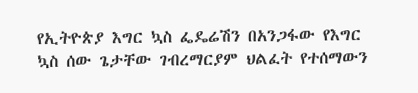የኢትዮጵያ እግር ኳስ ፌዴሬሽን በአንጋፋው የእግር ኳስ ሰው ጌታቸው ገብረማርያም ህልፈት የተሰማውን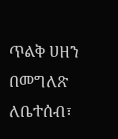ጥልቅ ሀዘን በመግለጽ ለቤተሰብ፣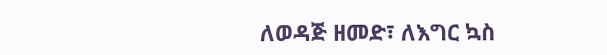ለወዳጅ ዘመድ፣ ለእግር ኳስ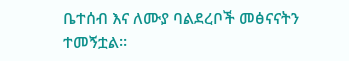ቤተሰብ እና ለሙያ ባልደረቦች መፅናናትን ተመኝቷል።